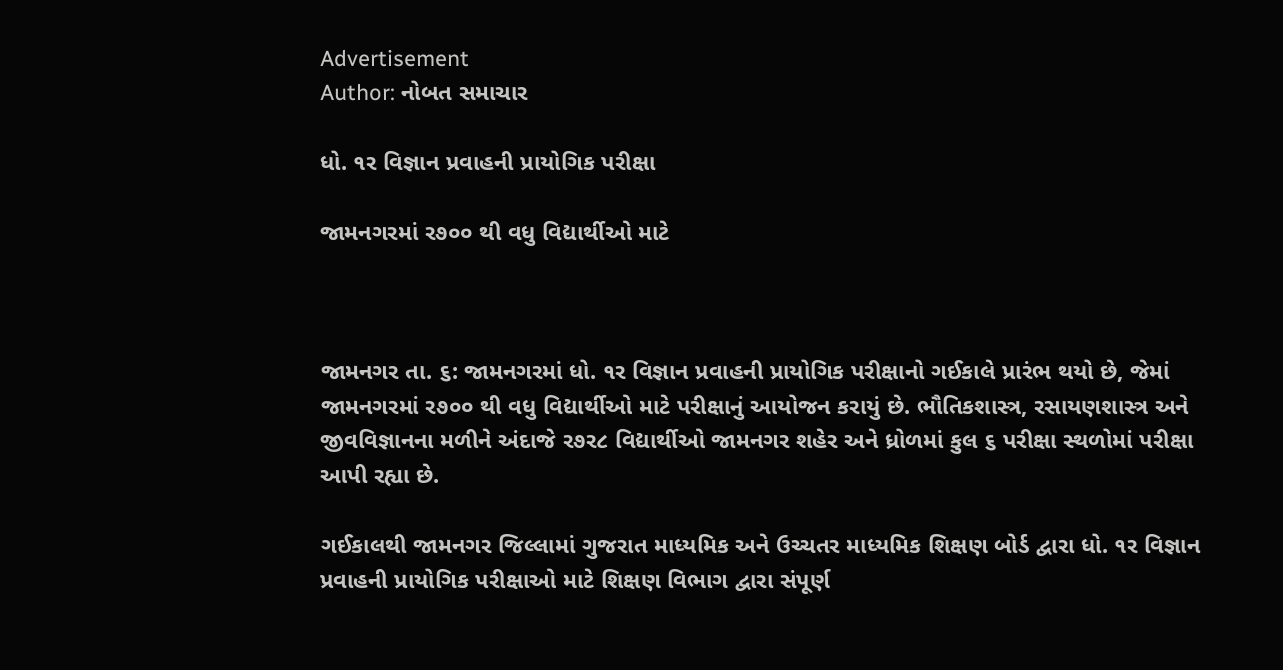Advertisement
Author: નોબત સમાચાર

ધો. ૧ર વિજ્ઞાન પ્રવાહની પ્રાયોગિક પરીક્ષા

જામનગરમાં ર૭૦૦ થી વધુ વિદ્યાર્થીઓ માટે



જામનગર તા. ૬: જામનગરમાં ધો. ૧ર વિજ્ઞાન પ્રવાહની પ્રાયોગિક પરીક્ષાનો ગઈકાલે પ્રારંભ થયો છે, જેમાં જામનગરમાં ર૭૦૦ થી વધુ વિદ્યાર્થીઓ માટે પરીક્ષાનું આયોજન કરાયું છે. ભૌતિકશાસ્ત્ર, રસાયણશાસ્ત્ર અને જીવવિજ્ઞાનના મળીને અંદાજે ર૭ર૮ વિદ્યાર્થીઓ જામનગર શહેર અને ધ્રોળમાં કુલ ૬ પરીક્ષા સ્થળોમાં પરીક્ષા આપી રહ્યા છે.

ગઈકાલથી જામનગર જિલ્લામાં ગુજરાત માધ્યમિક અને ઉચ્ચતર માધ્યમિક શિક્ષણ બોર્ડ દ્વારા ધો. ૧ર વિજ્ઞાન પ્રવાહની પ્રાયોગિક પરીક્ષાઓ માટે શિક્ષણ વિભાગ દ્વારા સંપૂર્ણ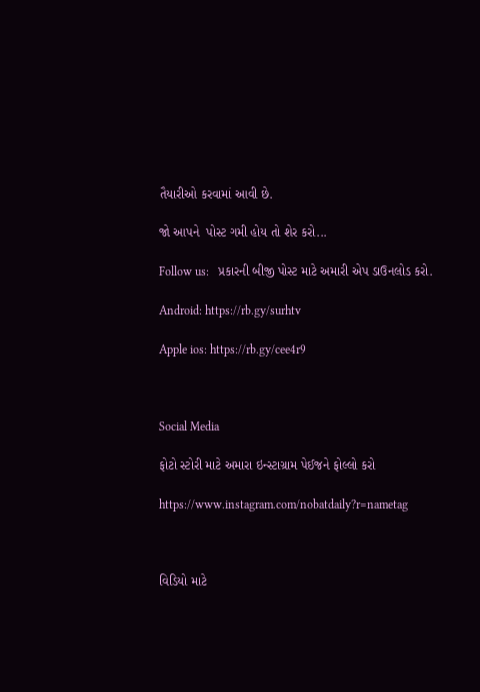તૈયારીઓ કરવામાં આવી છે.

જો આપને  પોસ્ટ ગમી હોય તો શેર કરો...

Follow us:   પ્રકારની બીજી પોસ્ટ માટે અમારી એપ ડાઉનલોડ કરો.

Android: https://rb.gy/surhtv

Apple ios: https://rb.gy/cee4r9



Social Media

ફોટો સ્ટોરી માટે અમારા ઇન્સ્ટાગ્રામ પેઈજને ફોલ્લો કરો

https://www.instagram.com/nobatdaily?r=nametag



વિડિયો માટે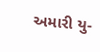અમારી યુ-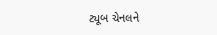ટ્યૂબ ચેનલને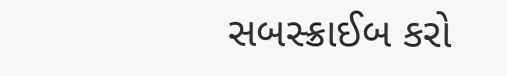સબસ્ક્રાઈબ કરો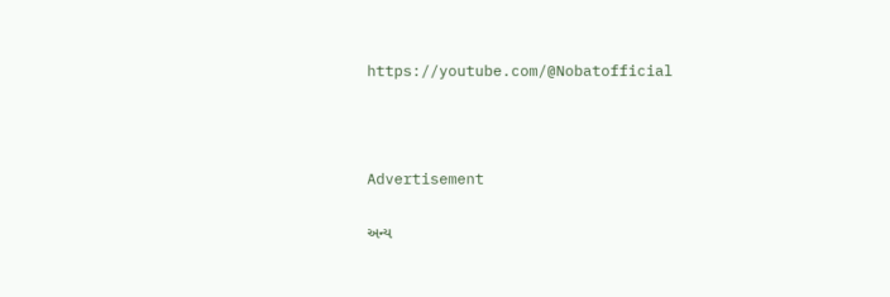https://youtube.com/@Nobatofficial



Advertisement

અન્ય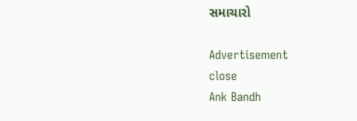સમાચારો

Advertisement
close
Ank Bandh